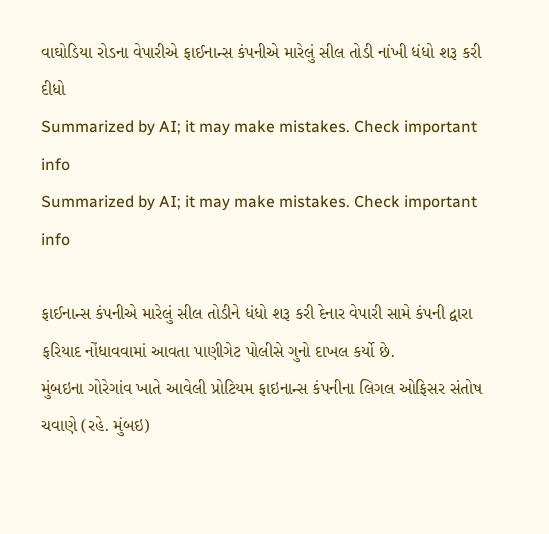વાઘોડિયા રોડના વેપારીએ ફાઈનાન્સ કંપનીએ મારેલું સીલ તોડી નાંખી ધંધો શરૂ કરી દીધો
Summarized by AI; it may make mistakes. Check important info
Summarized by AI; it may make mistakes. Check important info

ફાઈનાન્સ કંપનીએ મારેલું સીલ તોડીને ધંધો શરૂ કરી દેનાર વેપારી સામે કંપની દ્વારા ફરિયાદ નોંધાવવામાં આવતા પાણીગેટ પોલીસે ગુનો દાખલ કર્યો છે.
મુંબઇના ગોરેગાંવ ખાતે આવેલી પ્રોટિયમ ફાઇનાન્સ કંપનીના લિગલ ઓફિસર સંતોષ ચવાણે (રહે. મુંબઇ)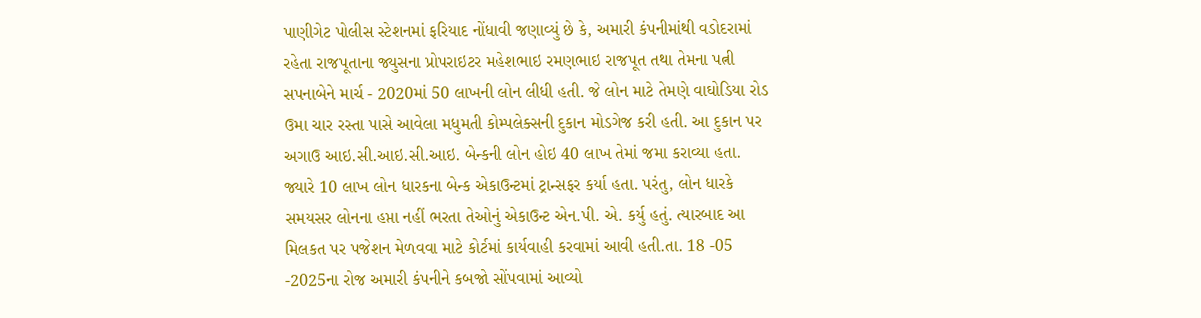પાણીગેટ પોલીસ સ્ટેશનમાં ફરિયાદ નોંધાવી જણાવ્યું છે કે, અમારી કંપનીમાંથી વડોદરામાં રહેતા રાજપૂતાના જ્યુસના પ્રોપરાઇટર મહેશભાઇ રમણભાઇ રાજપૂત તથા તેમના પત્ની સપનાબેને માર્ચ - 2020માં 50 લાખની લોન લીધી હતી. જે લોન માટે તેમણે વાઘોડિયા રોડ ઉમા ચાર રસ્તા પાસે આવેલા મધુમતી કોમ્પલેક્સની દુકાન મોડગેજ કરી હતી. આ દુકાન પર અગાઉ આઇ.સી.આઇ.સી.આઇ. બેન્કની લોન હોઇ 40 લાખ તેમાં જમા કરાવ્યા હતા. જ્યારે 10 લાખ લોન ધારકના બેન્ક એકાઉન્ટમાં ટ્રાન્સફર કર્યા હતા. પરંતુ, લોન ધારકે સમયસર લોનના હપ્તા નહીં ભરતા તેઓનું એકાઉન્ટ એન.પી. એ. કર્યુ હતું. ત્યારબાદ આ મિલકત પર પજેશન મેળવવા માટે કોર્ટમાં કાર્યવાહી કરવામાં આવી હતી.તા. 18 -05 -2025ના રોજ અમારી કંપનીને કબજો સોંપવામાં આવ્યો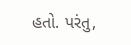હતો. પરંતુ,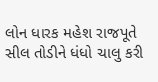લોન ધારક મહેશ રાજપૂતે સીલ તોડીને ધંધો ચાલુ કરી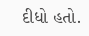દીધો હતો.